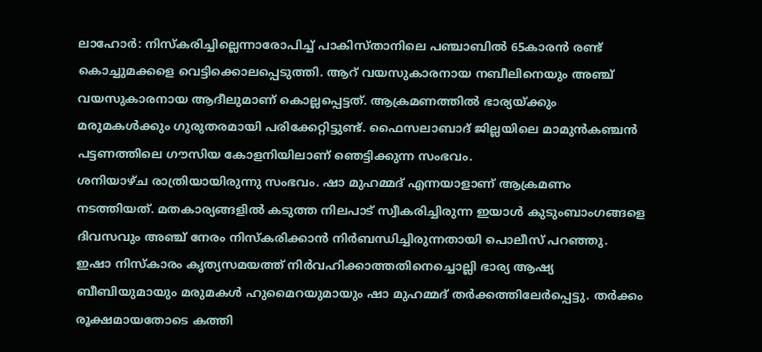ലാഹോർ: നിസ്കരിച്ചില്ലെന്നാരോപിച്ച് പാകിസ്താനിലെ പഞ്ചാബിൽ 65കാരൻ രണ്ട് കൊച്ചുമക്കളെ വെട്ടിക്കൊലപ്പെടുത്തി. ആറ് വയസുകാരനായ നബീലിനെയും അഞ്ച് വയസുകാരനായ ആദീലുമാണ് കൊല്ലപ്പെട്ടത്. ആക്രമണത്തിൽ ഭാര്യയ്ക്കും മരുമകൾക്കും ഗുരുതരമായി പരിക്കേറ്റിട്ടുണ്ട്. ഫൈസലാബാദ് ജില്ലയിലെ മാമുൻകഞ്ചൻ പട്ടണത്തിലെ ഗൗസിയ കോളനിയിലാണ് ഞെട്ടിക്കുന്ന സംഭവം.
ശനിയാഴ്ച രാത്രിയായിരുന്നു സംഭവം. ഷാ മുഹമ്മദ് എന്നയാളാണ് ആക്രമണം നടത്തിയത്. മതകാര്യങ്ങളിൽ കടുത്ത നിലപാട് സ്വീകരിച്ചിരുന്ന ഇയാൾ കുടുംബാംഗങ്ങളെ ദിവസവും അഞ്ച് നേരം നിസ്കരിക്കാൻ നിർബന്ധിച്ചിരുന്നതായി പൊലീസ് പറഞ്ഞു.
ഇഷാ നിസ്കാരം കൃത്യസമയത്ത് നിർവഹിക്കാത്തതിനെച്ചൊല്ലി ഭാര്യ ആഷ്യ ബീബിയുമായും മരുമകൾ ഹുമൈറയുമായും ഷാ മുഹമ്മദ് തർക്കത്തിലേർപ്പെട്ടു. തർക്കം രൂക്ഷമായതോടെ കത്തി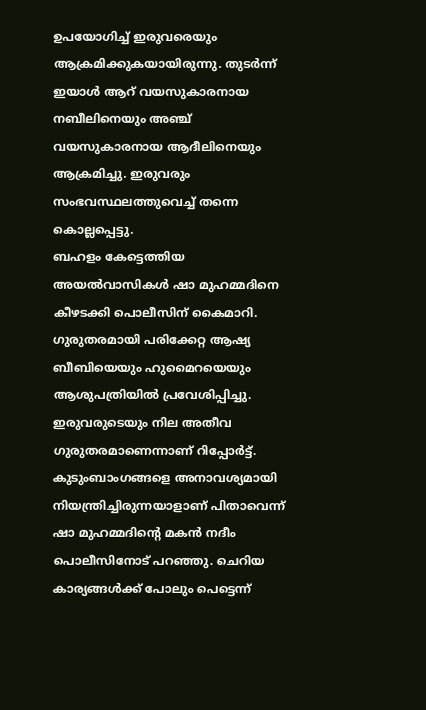ഉപയോഗിച്ച് ഇരുവരെയും ആക്രമിക്കുകയായിരുന്നു. തുടർന്ന് ഇയാൾ ആറ് വയസുകാരനായ നബീലിനെയും അഞ്ച് വയസുകാരനായ ആദീലിനെയും ആക്രമിച്ചു. ഇരുവരും സംഭവസ്ഥലത്തുവെച്ച് തന്നെ കൊല്ലപ്പെട്ടു.
ബഹളം കേട്ടെത്തിയ അയൽവാസികൾ ഷാ മുഹമ്മദിനെ കീഴടക്കി പൊലീസിന് കൈമാറി. ഗുരുതരമായി പരിക്കേറ്റ ആഷ്യ ബീബിയെയും ഹുമൈറയെയും ആശുപത്രിയിൽ പ്രവേശിപ്പിച്ചു. ഇരുവരുടെയും നില അതീവ ഗുരുതരമാണെന്നാണ് റിപ്പോർട്ട്.
കുടുംബാംഗങ്ങളെ അനാവശ്യമായി നിയന്ത്രിച്ചിരുന്നയാളാണ് പിതാവെന്ന് ഷാ മുഹമ്മദിന്റെ മകൻ നദീം പൊലീസിനോട് പറഞ്ഞു. ചെറിയ കാര്യങ്ങൾക്ക് പോലും പെട്ടെന്ന്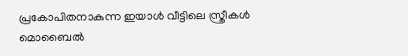പ്രകോപിതനാകുന്ന ഇയാൾ വീട്ടിലെ സ്ത്രീകൾ മൊബൈൽ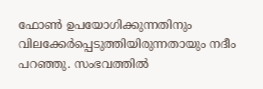ഫോൺ ഉപയോഗിക്കുന്നതിനും വിലക്കേർപ്പെടുത്തിയിരുന്നതായും നദീം പറഞ്ഞു. സംഭവത്തിൽ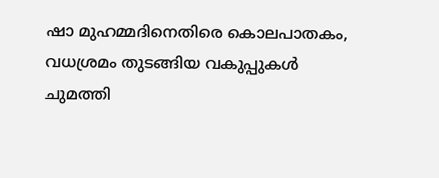ഷാ മുഹമ്മദിനെതിരെ കൊലപാതകം, വധശ്രമം തുടങ്ങിയ വകുപ്പുകൾ ചുമത്തി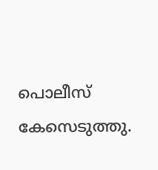പൊലീസ് കേസെടുത്തു.